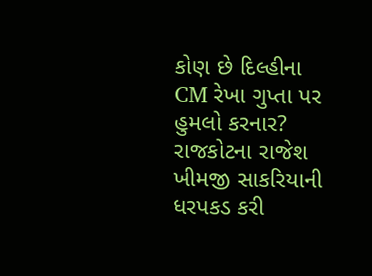કોણ છે દિલ્હીના CM રેખા ગુપ્તા પર હુમલો કરનાર?
રાજકોટના રાજેશ ખીમજી સાકરિયાની ધરપકડ કરી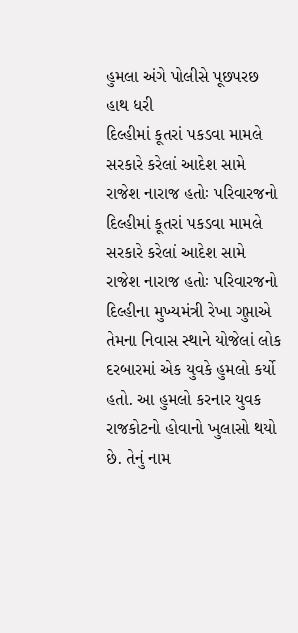હુમલા અંગે પોલીસે પૂછપરછ હાથ ધરી
દિલ્હીમાં કૂતરાં પકડવા મામલે સરકારે કરેલાં આદેશ સામે રાજેશ નારાજ હતોઃ પરિવારજનો
દિલ્હીમાં કૂતરાં પકડવા મામલે સરકારે કરેલાં આદેશ સામે રાજેશ નારાજ હતોઃ પરિવારજનો
દિલ્હીના મુખ્યમંત્રી રેખા ગુપ્તાએ તેમના નિવાસ સ્થાને યોજેલાં લોક દરબારમાં એક યુવકે હુમલો કર્યો હતો. આ હુમલો કરનાર યુવક રાજકોટનો હોવાનો ખુલાસો થયો છે. તેનું નામ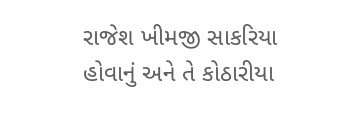રાજેશ ખીમજી સાકરિયા હોવાનું અને તે કોઠારીયા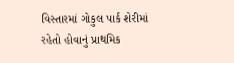વિસ્તારમાં ગોકુલ પાર્ક શેરીમાં રહેતો હોવાનું પ્રાથમિક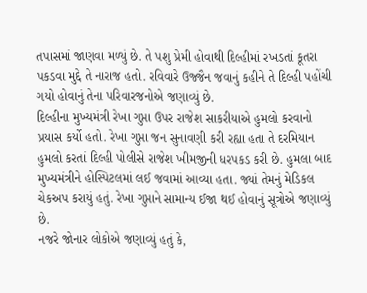તપાસમાં જાણવા મળ્યું છે. તે પશુ પ્રેમી હોવાથી દિલ્હીમાં રખડતાં કૂતરા પકડવા મુદ્દે તે નારાજ હતો. રવિવારે ઉજ્જૈન જવાનું કહીને તે દિલ્હી પહોંચી ગયો હોવાનું તેના પરિવારજનોએ જણાવ્યું છે.
દિલ્હીના મુખ્યમંત્રી રેખા ગુપ્તા ઉપર રાજેશ સાકરીયાએ હુમલો કરવાનો પ્રયાસ કર્યો હતો. રેખા ગુપ્તા જન સુનાવણી કરી રહ્યા હતા તે દરમિયાન હુમલો કરતાં દિલ્હી પોલીસે રાજેશ ખીમજીની ધરપકડ કરી છે. હુમલા બાદ મુખ્યમંત્રીને હોસ્પિટલમાં લઈ જવામાં આવ્યા હતા. જ્યાં તેમનું મેડિકલ ચેકઅપ કરાયું હતું. રેખા ગુપ્તાને સામાન્ય ઈજા થઈ હોવાનું સૂત્રોએ જણાવ્યું છે.
નજરે જોનાર લોકોએ જણાવ્યું હતું કે,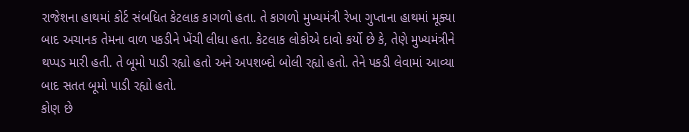રાજેશના હાથમાં કોર્ટ સંબધિત કેટલાક કાગળો હતા. તે કાગળો મુખ્યમંત્રી રેખા ગુપ્તાના હાથમાં મૂક્યા બાદ અચાનક તેમના વાળ પકડીને ખેંચી લીધા હતા. કેટલાક લોકોએ દાવો કર્યો છે કે, તેણે મુખ્યમંત્રીને થપ્પડ મારી હતી. તે બૂમો પાડી રહ્યો હતો અને અપશબ્દો બોલી રહ્યો હતો. તેને પકડી લેવામાં આવ્યા બાદ સતત બૂમો પાડી રહ્યો હતો.
કોણ છે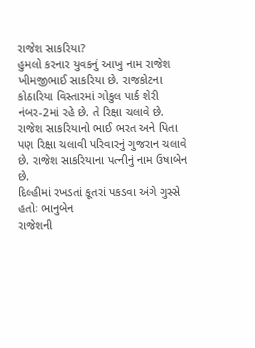રાજેશ સાકરિયા?
હુમલો કરનાર યુવકનું આખુ નામ રાજેશ ખીમજીભાઈ સાકરિયા છે. રાજકોટના કોઠારિયા વિસ્તારમાં ગોકુલ પાર્ક શેરી નંબર-2માં રહે છે. તે રિક્ષા ચલાવે છે. રાજેશ સાકરિયાનો ભાઈ ભરત અને પિતા પણ રિક્ષા ચલાવી પરિવારનું ગુજરાન ચલાવે છે. રાજેશ સાકરિયાના પત્નીનું નામ ઉષાબેન છે.
દિલ્હીમાં રખડતાં કૂતરાં પકડવા અંગે ગુસ્સે હતોઃ ભાનુબેન
રાજેશની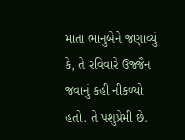માતા ભાનુબેને જણાવ્યું કે, તે રવિવારે ઉજ્જૈન જવાનું કહી નીકળ્યો હતો. તે પશુપ્રેમી છે.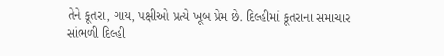તેને કૂતરા, ગાય, પક્ષીઓ પ્રત્યે ખૂબ પ્રેમ છે. દિલ્હીમાં કૂતરાના સમાચાર સાંભળી દિલ્હી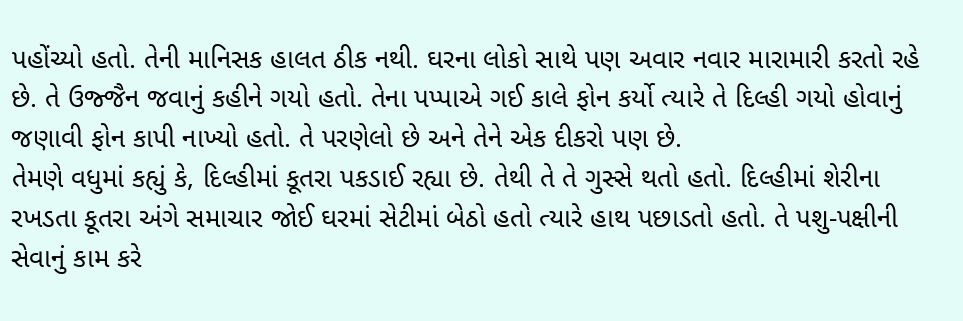પહોંચ્યો હતો. તેની માનિસક હાલત ઠીક નથી. ઘરના લોકો સાથે પણ અવાર નવાર મારામારી કરતો રહે છે. તે ઉજ્જૈન જવાનું કહીને ગયો હતો. તેના પપ્પાએ ગઈ કાલે ફોન કર્યો ત્યારે તે દિલ્હી ગયો હોવાનું જણાવી ફોન કાપી નાખ્યો હતો. તે પરણેલો છે અને તેને એક દીકરો પણ છે.
તેમણે વધુમાં કહ્યું કે, દિલ્હીમાં કૂતરા પકડાઈ રહ્યા છે. તેથી તે તે ગુસ્સે થતો હતો. દિલ્હીમાં શેરીના રખડતા કૂતરા અંગે સમાચાર જોઈ ઘરમાં સેટીમાં બેઠો હતો ત્યારે હાથ પછાડતો હતો. તે પશુ-પક્ષીની સેવાનું કામ કરે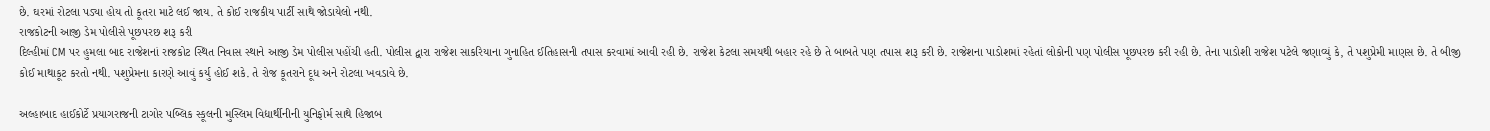છે. ઘરમાં રોટલા પડ્યા હોય તો કૂતરા માટે લઈ જાય. તે કોઈ રાજકીય પાર્ટી સાથે જોડાયેલો નથી.
રાજકોટની આજી ડેમ પોલીસે પૂછપરછ શરૂ કરી
દિલ્હીમાં CM પર હુમલા બાદ રાજેશનાં રાજકોટ સ્થિત નિવાસ સ્થાને આજી ડેમ પોલીસ પહોંચી હતી. પોલીસ દ્વારા રાજેશ સાકરિયાના ગુનાહિત ઈતિહાસની તપાસ કરવામાં આવી રહી છે. રાજેશ કેટલા સમયથી બહાર રહે છે તે બાબતે પણ તપાસ શરૂ કરી છે. રાજેશના પાડોશમાં રહેતાં લોકોની પણ પોલીસ પૂછપરછ કરી રહી છે. તેના પાડોશી રાજેશ પટેલે જણાવ્યું કે, તે પશુપ્રેમી માણસ છે. તે બીજી કોઈ માથાકૂટ કરતો નથી. પશુપ્રેમના કારણે આવું કર્યુ હોઈ શકે. તે રોજ કૂતરાને દૂધ અને રોટલા ખવડાવે છે.

અલ્હાબાદ હાઈકોર્ટે પ્રયાગરાજની ટાગોર પબ્લિક સ્કૂલની મુસ્લિમ વિદ્યાર્થીનીની યુનિફોર્મ સાથે હિજાબ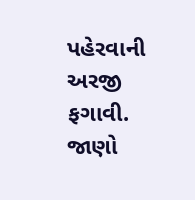પહેરવાની અરજી ફગાવી. જાણો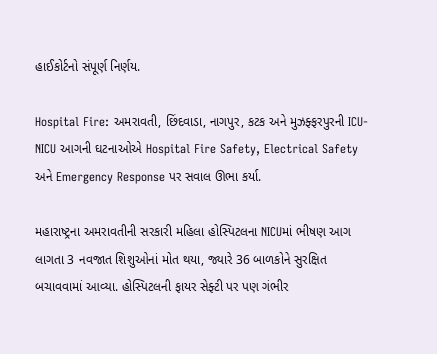હાઈકોર્ટનો સંપૂર્ણ નિર્ણય.

Hospital Fire: અમરાવતી, છિંદવાડા, નાગપુર, કટક અને મુઝફ્ફરપુરની ICU-NICU આગની ઘટનાઓએ Hospital Fire Safety, Electrical Safety અને Emergency Response પર સવાલ ઊભા કર્યા.

મહારાષ્ટ્રના અમરાવતીની સરકારી મહિલા હોસ્પિટલના NICUમાં ભીષણ આગ લાગતા 3 નવજાત શિશુઓનાં મોત થયા, જ્યારે 36 બાળકોને સુરક્ષિત બચાવવામાં આવ્યા. હોસ્પિટલની ફાયર સેફ્ટી પર પણ ગંભીર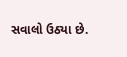સવાલો ઉઠ્યા છે.